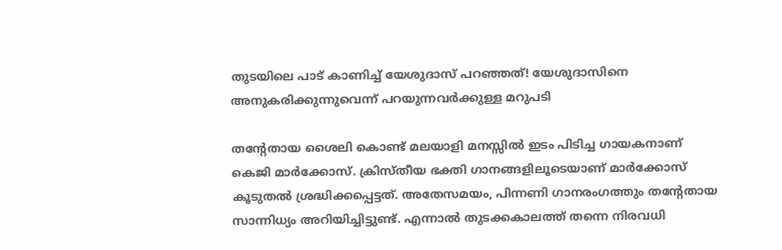തുടയിലെ പാട് കാണിച്ച് യേശുദാസ് പറഞ്ഞത്! യേശുദാസിനെ അനുകരിക്കുന്നുവെന്ന് പറയുന്നവര്‍ക്കുള്ള മറുപടി

തന്റേതായ ശൈലി കൊണ്ട് മലയാളി മനസ്സില്‍ ഇടം പിടിച്ച ഗായകനാണ് കെജി മാര്‍ക്കോസ്. ക്രിസ്തീയ ഭക്തി ഗാനങ്ങളിലൂടെയാണ് മാര്‍ക്കോസ് കൂടുതല്‍ ശ്രദ്ധിക്കപ്പെട്ടത്. അതേസമയം, പിന്നണി ഗാനരംഗത്തും തന്റേതായ സാന്നിധ്യം അറിയിച്ചിട്ടുണ്ട്. എന്നാല്‍ തുടക്കകാലത്ത് തന്നെ നിരവധി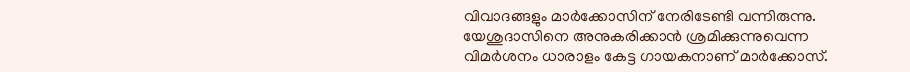വിവാദങ്ങളും മാര്‍ക്കോസിന് നേരിടേണ്ടി വന്നിരുന്നു. യേശുദാസിനെ അനുകരിക്കാന്‍ ശ്രമിക്കുന്നുവെന്ന വിമര്‍ശനം ധാരാളം കേട്ട ഗായകനാണ് മാര്‍ക്കോസ്.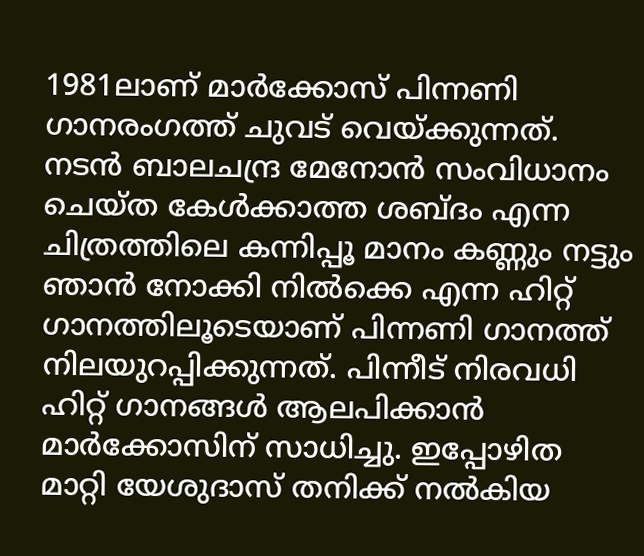1981ലാണ് മാര്‍ക്കോസ് പിന്നണി ഗാനരംഗത്ത് ചുവട് വെയ്ക്കുന്നത്. നടന്‍ ബാലചന്ദ്ര മേനോന്‍ സംവിധാനം ചെയ്ത കേള്‍ക്കാത്ത ശബ്ദം എന്ന ചിത്രത്തിലെ കന്നിപ്പൂ മാനം കണ്ണും നട്ടും ഞാന്‍ നോക്കി നില്‍ക്കെ എന്ന ഹിറ്റ് ഗാനത്തിലൂടെയാണ് പിന്നണി ഗാനത്ത് നിലയുറപ്പിക്കുന്നത്. പിന്നീട് നിരവധി ഹിറ്റ് ഗാനങ്ങള്‍ ആലപിക്കാന്‍ മാര്‍ക്കോസിന് സാധിച്ചു. ഇപ്പോഴിത മാറ്റി യേശുദാസ് തനിക്ക് നല്‍കിയ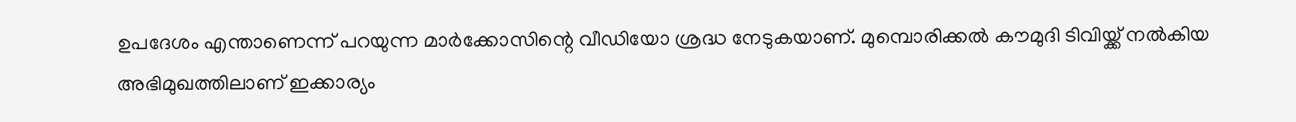ഉപദേശം എന്താണെന്ന് പറയുന്ന മാര്‍ക്കോസിന്റെ വീഡിയോ ശ്രദ്ധ നേടുകയാണ്. മുമ്പൊരിക്കല്‍ കൗമുദി ടിവിയ്ക്ക് നല്‍കിയ അഭിമുഖത്തിലാണ് ഇക്കാര്യം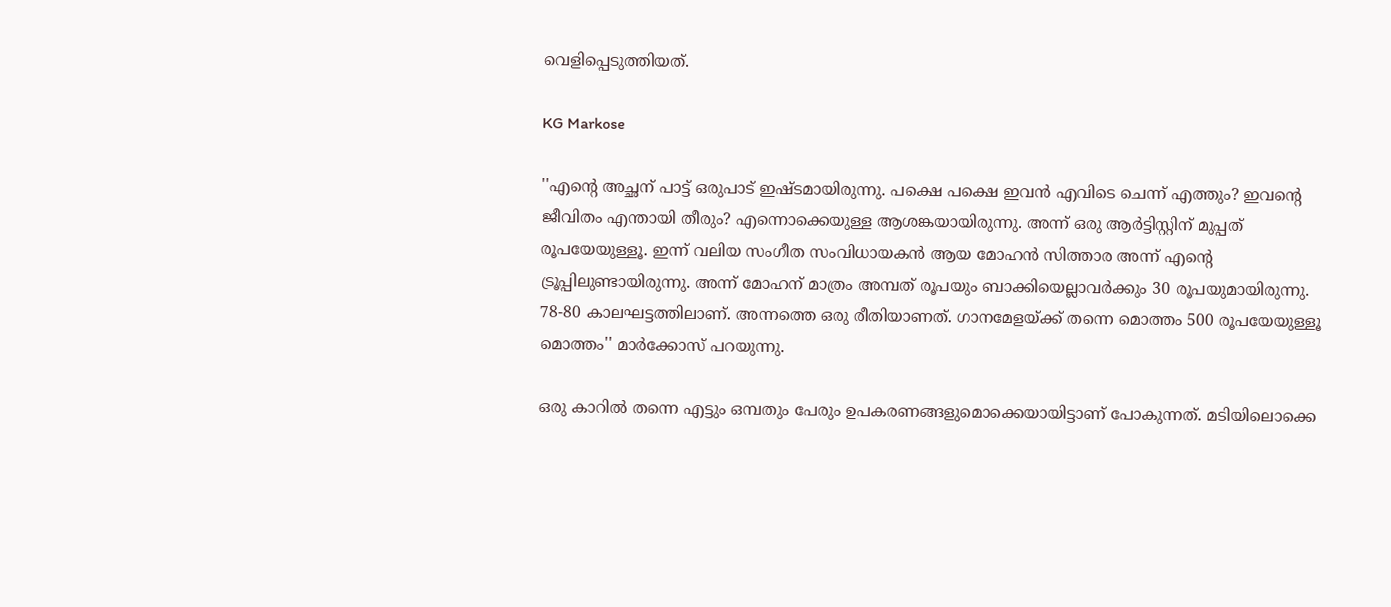വെളിപ്പെടുത്തിയത്.

KG Markose

''എന്റെ അച്ഛന് പാട്ട് ഒരുപാട് ഇഷ്ടമായിരുന്നു. പക്ഷെ പക്ഷെ ഇവന്‍ എവിടെ ചെന്ന് എത്തും? ഇവന്റെ ജീവിതം എന്തായി തീരും? എന്നൊക്കെയുള്ള ആശങ്കയായിരുന്നു. അന്ന് ഒരു ആര്‍ട്ടിസ്റ്റിന് മുപ്പത് രൂപയേയുള്ളൂ. ഇന്ന് വലിയ സംഗീത സംവിധായകന്‍ ആയ മോഹന്‍ സിത്താര അന്ന് എന്റെ ട്രൂപ്പിലുണ്ടായിരുന്നു. അന്ന് മോഹന് മാത്രം അമ്പത് രൂപയും ബാക്കിയെല്ലാവര്‍ക്കും 30 രൂപയുമായിരുന്നു. 78-80 കാലഘട്ടത്തിലാണ്. അന്നത്തെ ഒരു രീതിയാണത്. ഗാനമേളയ്ക്ക് തന്നെ മൊത്തം 500 രൂപയേയുള്ളൂ മൊത്തം'' മാര്‍ക്കോസ് പറയുന്നു.

ഒരു കാറില്‍ തന്നെ എട്ടും ഒമ്പതും പേരും ഉപകരണങ്ങളുമൊക്കെയായിട്ടാണ് പോകുന്നത്. മടിയിലൊക്കെ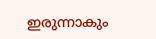ഇരുന്നാകും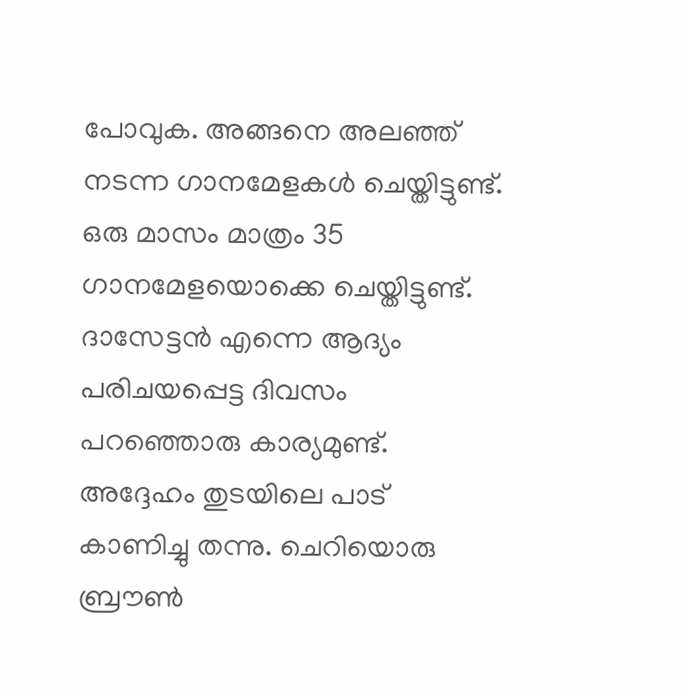പോവുക. അങ്ങനെ അലഞ്ഞ് നടന്ന ഗാനമേളകള്‍ ചെയ്തിട്ടുണ്ട്. ഒരു മാസം മാത്രം 35 ഗാനമേളയൊക്കെ ചെയ്തിട്ടുണ്ട്. ദാസേട്ടന്‍ എന്നെ ആദ്യം പരിചയപ്പെട്ട ദിവസം പറഞ്ഞൊരു കാര്യമുണ്ട്. അദ്ദേഹം തുടയിലെ പാട് കാണിച്ചു തന്നു. ചെറിയൊരു ബ്രൗണ്‍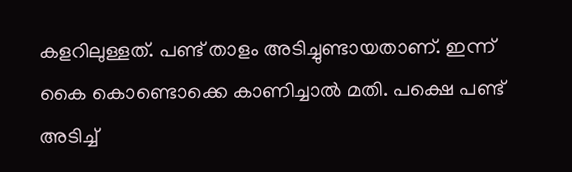കളറിലുള്ളത്. പണ്ട് താളം അടിച്ചുണ്ടായതാണ്. ഇന്ന് കൈ കൊണ്ടൊക്കെ കാണിച്ചാല്‍ മതി. പക്ഷെ പണ്ട് അടിച്ച്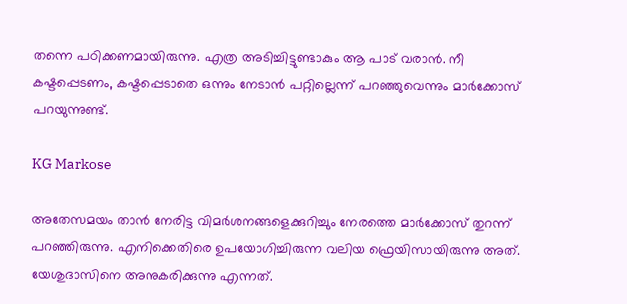തന്നെ പഠിക്കണമായിരുന്നു. എത്ര അടിച്ചിട്ടുണ്ടാകും ആ പാട് വരാന്‍. നീ കഷ്ടപ്പെടണം, കഷ്ടപ്പെടാതെ ഒന്നും നേടാന്‍ പറ്റില്ലെന്ന് പറഞ്ഞുവെന്നും മാര്‍ക്കോസ് പറയുന്നുണ്ട്.

KG Markose

അതേസമയം താന്‍ നേരിട്ട വിമര്‍ശനങ്ങളെക്കുറിച്ചും നേരത്തെ മാര്‍ക്കോസ് തുറന്ന് പറഞ്ഞിരുന്നു. എനിക്കെതിരെ ഉപയോഗിച്ചിരുന്ന വലിയ ഫ്രെയിസായിരുന്നു അത്. യേശുദാസിനെ അനുകരിക്കുന്നു എന്നത്.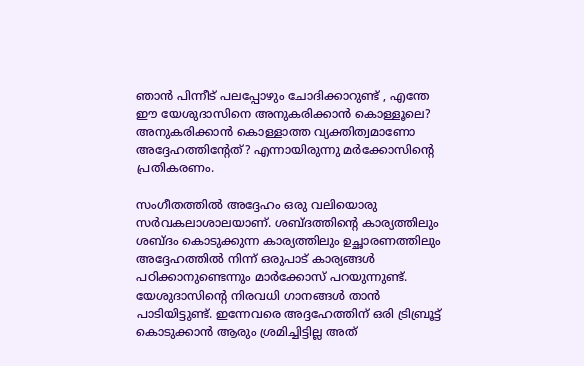ഞാന്‍ പിന്നീട് പലപ്പോഴും ചോദിക്കാറുണ്ട് , എന്തേ ഈ യേശുദാസിനെ അനുകരിക്കാന്‍ കൊള്ളൂലെ? അനുകരിക്കാന്‍ കൊള്ളാത്ത വ്യക്തിത്വമാണോ അദ്ദേഹത്തിന്റേത്? എന്നായിരുന്നു മര്‍ക്കോസിന്റെ പ്രതികരണം.

സംഗീതത്തില്‍ അദ്ദേഹം ഒരു വലിയൊരു സര്‍വകലാശാലയാണ്. ശബ്ദത്തിന്റെ കാര്യത്തിലും ശബ്ദം കൊടുക്കുന്ന കാര്യത്തിലും ഉച്ഛാരണത്തിലും അദ്ദേഹത്തില്‍ നിന്ന് ഒരുപാട് കാര്യങ്ങള്‍ പഠിക്കാനുണ്ടെന്നും മാര്‍ക്കോസ് പറയുന്നുണ്ട്. യേശുദാസിന്റെ നിരവധി ഗാനങ്ങള്‍ താന്‍ പാടിയിട്ടുണ്ട്. ഇന്നേവരെ അദ്ദഹേത്തിന് ഒരി ട്രിബ്രൂട്ട് കൊടുക്കാന്‍ ആരും ശ്രമിച്ചിട്ടില്ല അത്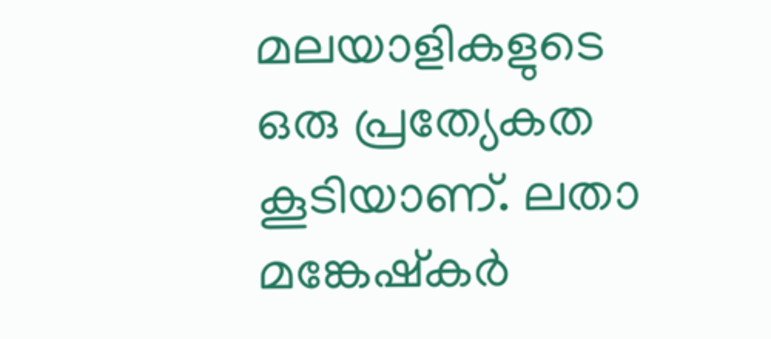മലയാളികളുടെ ഒരു പ്രത്യേകത കൂടിയാണ്. ലതാ മങ്കേഷ്‌കര്‍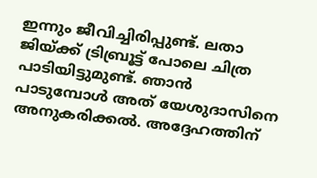ഇന്നും ജീവിച്ചിരിപ്പുണ്ട്. ലതാ ജിയ്ക്ക് ട്രിബ്രൂട്ട് പോലെ ചിത്ര പാടിയിട്ടുമുണ്ട്. ഞാന്‍ പാടുമ്പോള്‍ അത് യേശുദാസിനെ അനുകരിക്കല്‍. അദ്ദേഹത്തിന്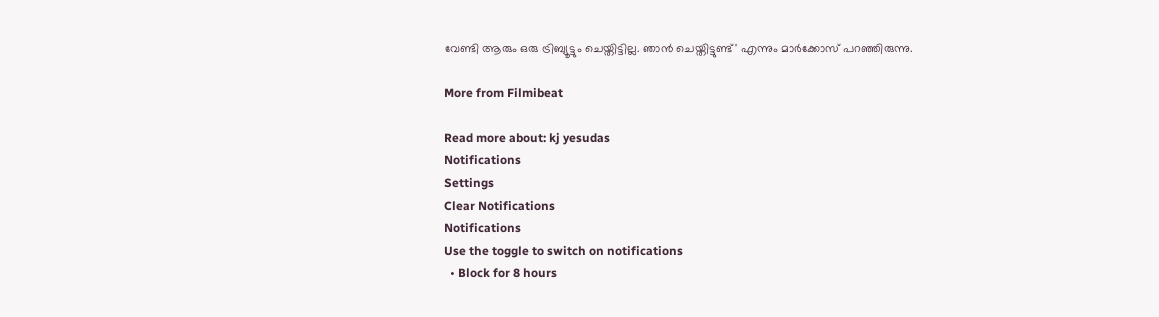വേണ്ടി ആരും ഒരു ട്രിബ്യൂട്ടും ചെയ്തിട്ടില്ല. ഞാന്‍ ചെയ്തിട്ടുണ്ട്' എന്നും മാര്‍ക്കോസ് പറഞ്ഞിരുന്നു.

More from Filmibeat

Read more about: kj yesudas
Notifications
Settings
Clear Notifications
Notifications
Use the toggle to switch on notifications
  • Block for 8 hours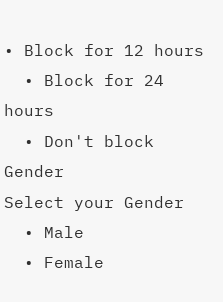• Block for 12 hours
  • Block for 24 hours
  • Don't block
Gender
Select your Gender
  • Male
  • Female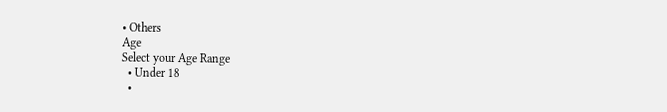• Others
Age
Select your Age Range
  • Under 18
  •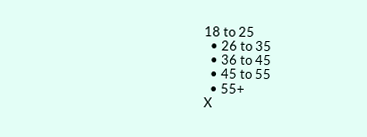18 to 25
  • 26 to 35
  • 36 to 45
  • 45 to 55
  • 55+
X